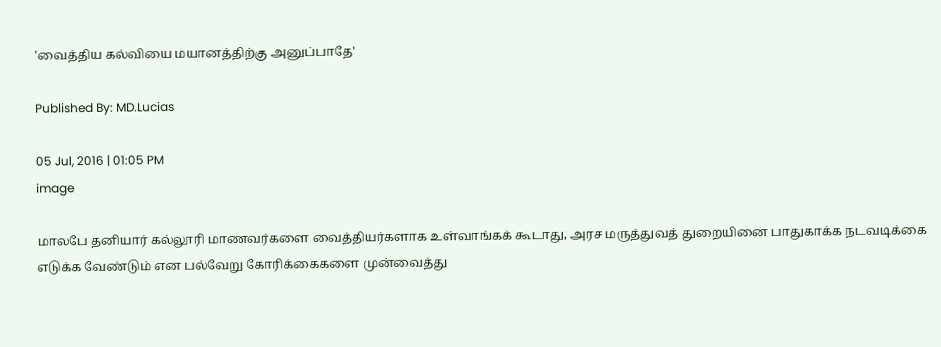'வைத்திய கல்வியை மயானத்திற்கு அனுப்பாதே'

Published By: MD.Lucias

05 Jul, 2016 | 01:05 PM
image

மாலபே தனியார் கல்லூரி மாணவர்களை வைத்தியர்களாக உள்வாங்கக் கூடாது, அரச மருத்துவத் துறையினை பாதுகாக்க நடவடிக்கை எடுக்க வேண்டும் என பல்வேறு கோரிக்கைகளை முன்வைத்து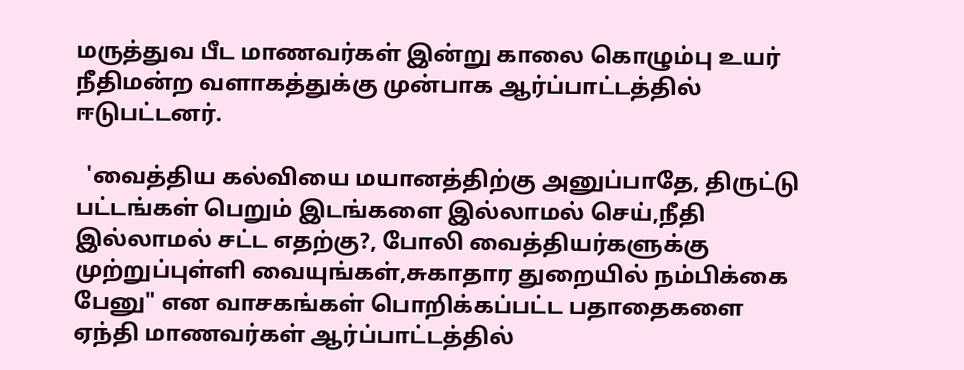மருத்துவ பீட மாணவர்கள் இன்று காலை கொழும்பு உயர் நீதிமன்ற வளாகத்துக்கு முன்பாக ஆர்ப்பாட்டத்தில் ஈடுபட்டனர்.

  'வைத்திய கல்வியை மயானத்திற்கு அனுப்பாதே, திருட்டு பட்டங்கள் பெறும் இடங்களை இல்லாமல் செய்,நீதி இல்லாமல் சட்ட எதற்கு?, போலி வைத்தியர்களுக்கு முற்றுப்புள்ளி வையுங்கள்,சுகாதார துறையில் நம்பிக்கை பேனு" என வாசகங்கள் பொறிக்கப்பட்ட பதாதைகளை ஏந்தி மாணவர்கள் ஆர்ப்பாட்டத்தில்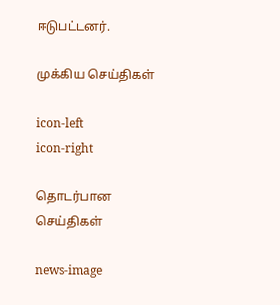ஈடுபட்டனர்.

முக்கிய செய்திகள்

icon-left
icon-right

தொடர்பான செய்திகள்

news-image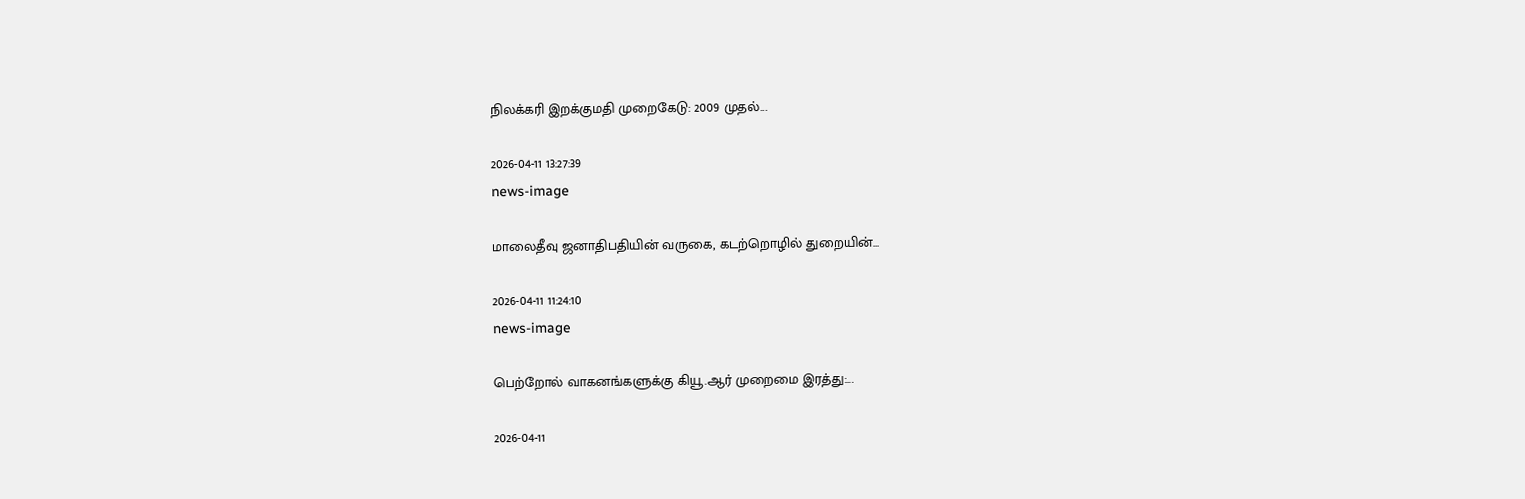நிலக்கரி இறக்குமதி முறைகேடு: 2009 முதல்...

2026-04-11 13:27:39
news-image

மாலைதீவு ஜனாதிபதியின் வருகை, கடற்றொழில் துறையின்...

2026-04-11 11:24:10
news-image

பெற்றோல் வாகனங்களுக்கு கியூ.ஆர் முறைமை இரத்து:...

2026-04-11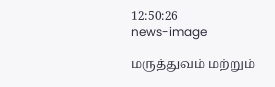12:50:26
news-image

மருத்துவம் மற்றும்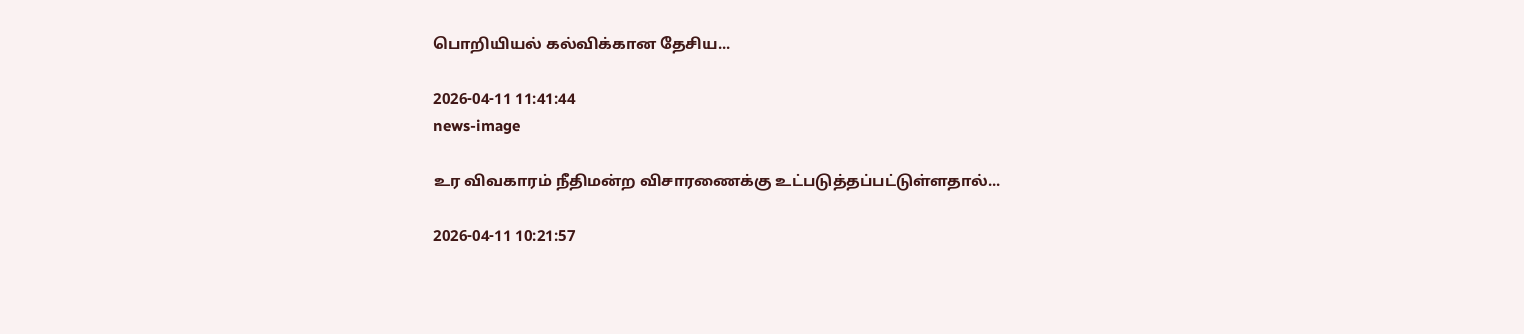பொறியியல் கல்விக்கான தேசிய...

2026-04-11 11:41:44
news-image

உர விவகாரம் நீதிமன்ற விசாரணைக்கு உட்படுத்தப்பட்டுள்ளதால்...

2026-04-11 10:21:57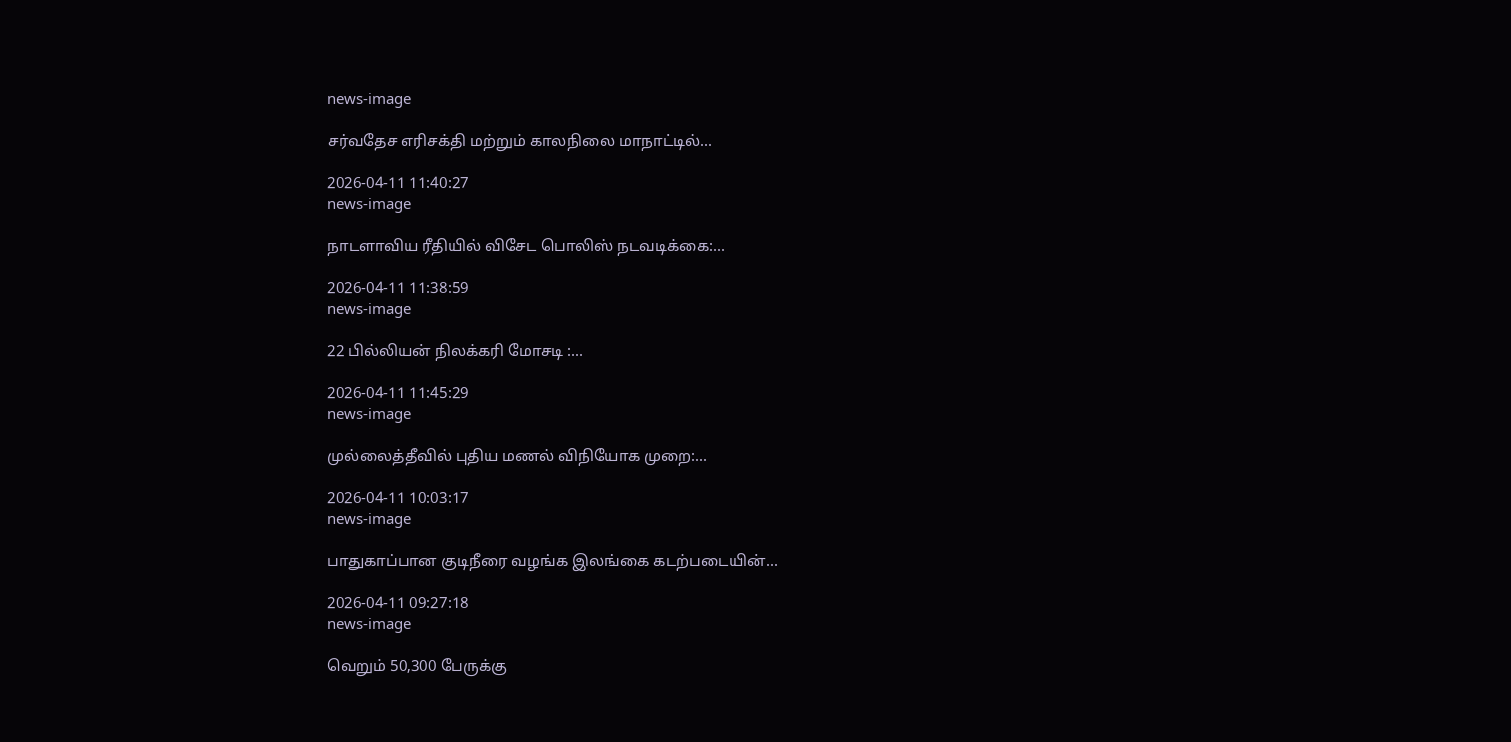news-image

சர்வதேச எரிசக்தி மற்றும் காலநிலை மாநாட்டில்...

2026-04-11 11:40:27
news-image

நாடளாவிய ரீதியில் விசேட பொலிஸ் நடவடிக்கை:...

2026-04-11 11:38:59
news-image

22 பில்லியன் நிலக்கரி மோசடி :...

2026-04-11 11:45:29
news-image

முல்லைத்தீவில் புதிய மணல் விநியோக முறை:...

2026-04-11 10:03:17
news-image

பாதுகாப்பான குடிநீரை வழங்க இலங்கை கடற்படையின்...

2026-04-11 09:27:18
news-image

வெறும் 50,300 பேருக்கு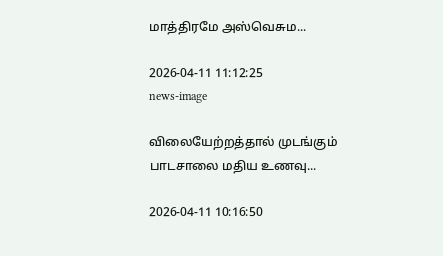மாத்திரமே அஸ்வெசும...

2026-04-11 11:12:25
news-image

விலையேற்றத்தால் முடங்கும் பாடசாலை மதிய உணவு...

2026-04-11 10:16:50